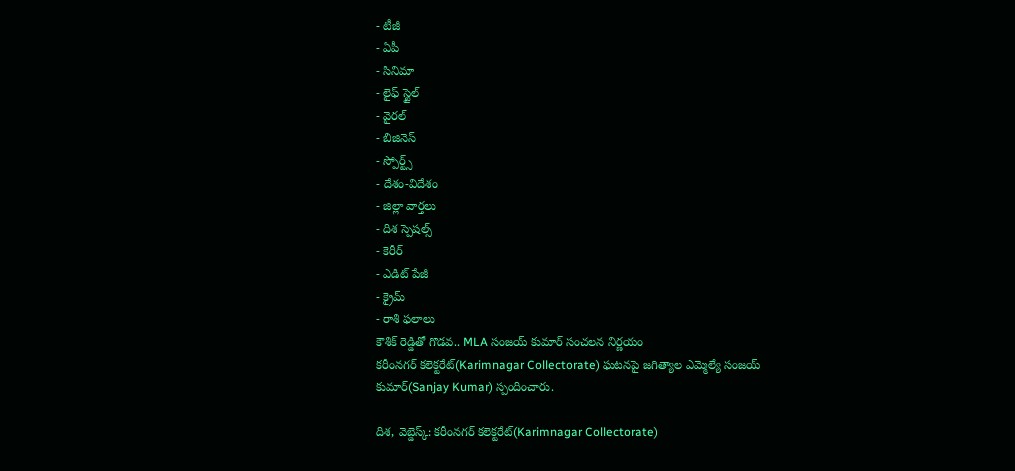- టీజీ
- ఏపీ
- సినిమా
- లైఫ్ స్టైల్
- వైరల్
- బిజినెస్
- స్పోర్ట్స్
- దేశం-విదేశం
- జిల్లా వార్తలు
- దిశ స్పెషల్స్
- కెరీర్
- ఎడిట్ పేజీ
- క్రైమ్
- రాశి ఫలాలు
కౌశిక్ రెడ్డితో గొడవ.. MLA సంజయ్ కుమార్ సంచలన నిర్ణయం
కరీంనగర్ కలెక్టరేట్(Karimnagar Collectorate) ఘటనపై జగిత్యాల ఎమ్మెల్యే సంజయ్ కుమార్(Sanjay Kumar) స్పందించారు.

దిశ, వెబ్డెస్క్: కరీంనగర్ కలెక్టరేట్(Karimnagar Collectorate)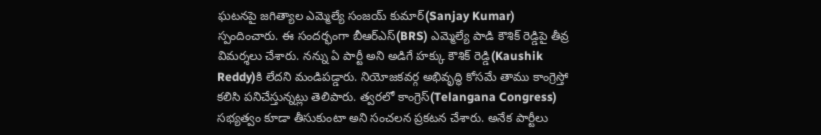ఘటనపై జగిత్యాల ఎమ్మెల్యే సంజయ్ కుమార్(Sanjay Kumar) స్పందించారు. ఈ సందర్భంగా బీఆర్ఎస్(BRS) ఎమ్మెల్యే పాడి కౌశిక్ రెడ్డిపై తీవ్ర విమర్శలు చేశారు. నన్ను ఏ పార్టీ అని అడిగే హక్కు కౌశిక్ రెడ్డి(Kaushik Reddy)కి లేదని మండిపడ్డారు. నియోజకవర్గ అభివృద్ధి కోసమే తాము కాంగ్రెస్తో కలిసి పనిచేస్తున్నట్లు తెలిపారు. త్వరలో కాంగ్రెస్(Telangana Congress) సభ్యత్వం కూడా తీసుకుంటా అని సంచలన ప్రకటన చేశారు. అనేక పార్టీలు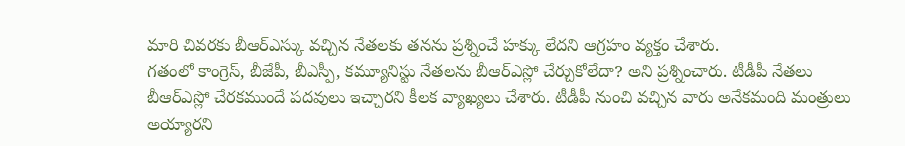మారి చివరకు బీఆర్ఎస్కు వచ్చిన నేతలకు తనను ప్రశ్నించే హక్కు లేదని ఆగ్రహం వ్యక్తం చేశారు.
గతంలో కాంగ్రెస్, బీజేపీ, బీఎస్పీ, కమ్యూనిస్టు నేతలను బీఆర్ఎస్లో చేర్చుకోలేదా? అని ప్రశ్నించారు. టీడీపీ నేతలు బీఆర్ఎస్లో చేరకముందే పదవులు ఇచ్చారని కీలక వ్యాఖ్యలు చేశారు. టీడీపీ నుంచి వచ్చిన వారు అనేకమంది మంత్రులు అయ్యారని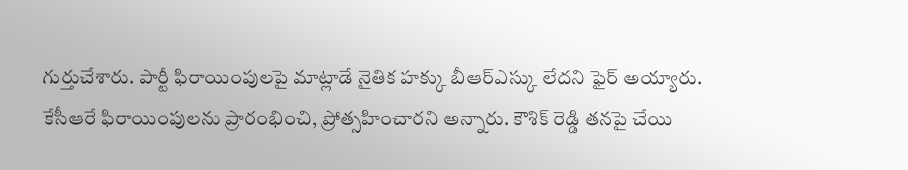గుర్తుచేశారు. పార్టీ ఫిరాయింపులపై మాట్లాడే నైతిక హక్కు బీఆర్ఎస్కు లేదని ఫైర్ అయ్యారు. కేసీఆరే ఫిరాయింపులను ప్రారంభించి, ప్రోత్సహించారని అన్నారు. కౌశిక్ రెడ్డి తనపై చేయి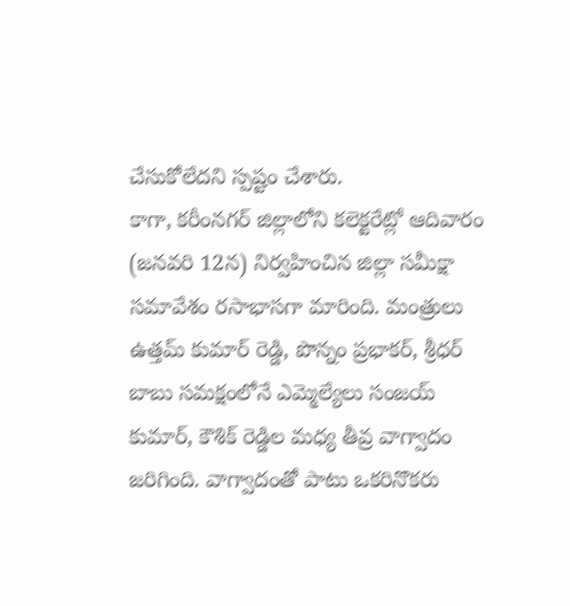చేసుకోలేదని స్పష్టం చేశారు.
కాగా, కరీంనగర్ జిల్లాలోని కలెక్టరేట్లో ఆదివారం (జనవరి 12న) నిర్వహించిన జిల్లా సమీక్షా సమావేశం రసాభాసగా మారింది. మంత్రులు ఉత్తమ్ కుమార్ రెడ్డి, పొన్నం ప్రభాకర్, శ్రీధర్ బాబు సమక్షంలోనే ఎమ్మెల్యేలు సంజయ్ కుమార్, కౌశిక్ రెడ్డిల మధ్య తీవ్ర వాగ్వాదం జరిగింది. వాగ్వాదంతో పాటు ఒకరినొకరు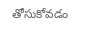తోసుకోవడం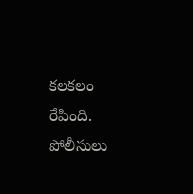కలకలం రేపింది. పోలీసులు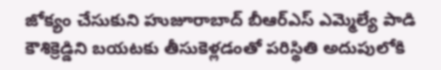జోక్యం చేసుకుని హుజూరాబాద్ బీఆర్ఎస్ ఎమ్మెల్యే పాడి కౌశిక్రెడ్డిని బయటకు తీసుకెళ్లడంతో పరిస్థితి అదుపులోకి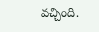వచ్చింది.